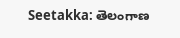Seetakka: తెలంగాణ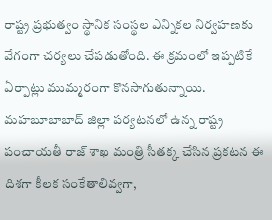రాష్ట్ర ప్రభుత్వం స్థానిక సంస్థల ఎన్నికల నిర్వహణకు వేగంగా చర్యలు చేపడుతోంది. ఈ క్రమంలో ఇప్పటికే ఏర్పాట్లు ముమ్మరంగా కొనసాగుతున్నాయి. మహబూబాబాద్ జిల్లా పర్యటనలో ఉన్న రాష్ట్ర పంచాయతీ రాజ్ శాఖ మంత్రి సీతక్క చేసిన ప్రకటన ఈ దిశగా కీలక సంకేతాలివ్వగా,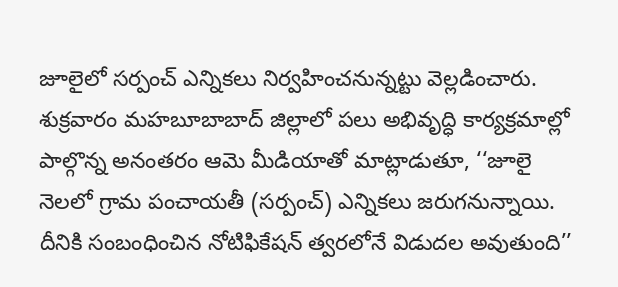జూలైలో సర్పంచ్ ఎన్నికలు నిర్వహించనున్నట్టు వెల్లడించారు.
శుక్రవారం మహబూబాబాద్ జిల్లాలో పలు అభివృద్ధి కార్యక్రమాల్లో పాల్గొన్న అనంతరం ఆమె మీడియాతో మాట్లాడుతూ, ‘‘జూలై నెలలో గ్రామ పంచాయతీ (సర్పంచ్) ఎన్నికలు జరుగనున్నాయి. దీనికి సంబంధించిన నోటిఫికేషన్ త్వరలోనే విడుదల అవుతుంది’’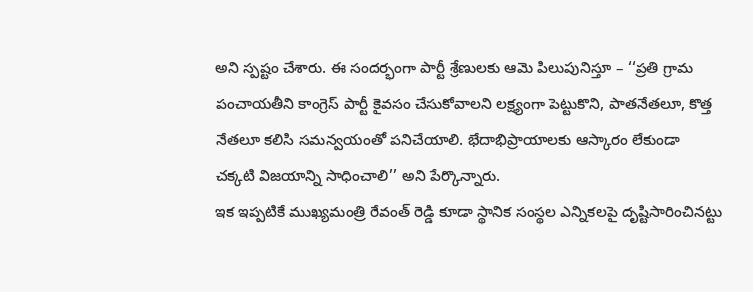అని స్పష్టం చేశారు. ఈ సందర్భంగా పార్టీ శ్రేణులకు ఆమె పిలుపునిస్తూ – ‘‘ప్రతి గ్రామ పంచాయతీని కాంగ్రెస్ పార్టీ కైవసం చేసుకోవాలని లక్ష్యంగా పెట్టుకొని, పాతనేతలూ, కొత్త నేతలూ కలిసి సమన్వయంతో పనిచేయాలి. భేదాభిప్రాయాలకు ఆస్కారం లేకుండా చక్కటి విజయాన్ని సాధించాలి’’ అని పేర్కొన్నారు.
ఇక ఇప్పటికే ముఖ్యమంత్రి రేవంత్ రెడ్డి కూడా స్థానిక సంస్థల ఎన్నికలపై దృష్టిసారించినట్టు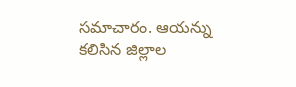సమాచారం. ఆయన్ను కలిసిన జిల్లాల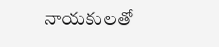నాయకులతో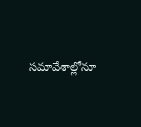సమావేశాల్లోనూ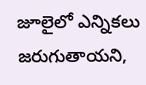జూలైలో ఎన్నికలు జరుగుతాయని,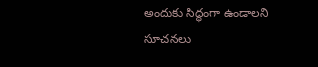అందుకు సిద్ధంగా ఉండాలని సూచనలు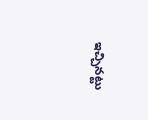ఇచ్చినట్టు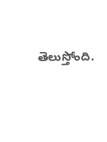తెలుస్తోంది.